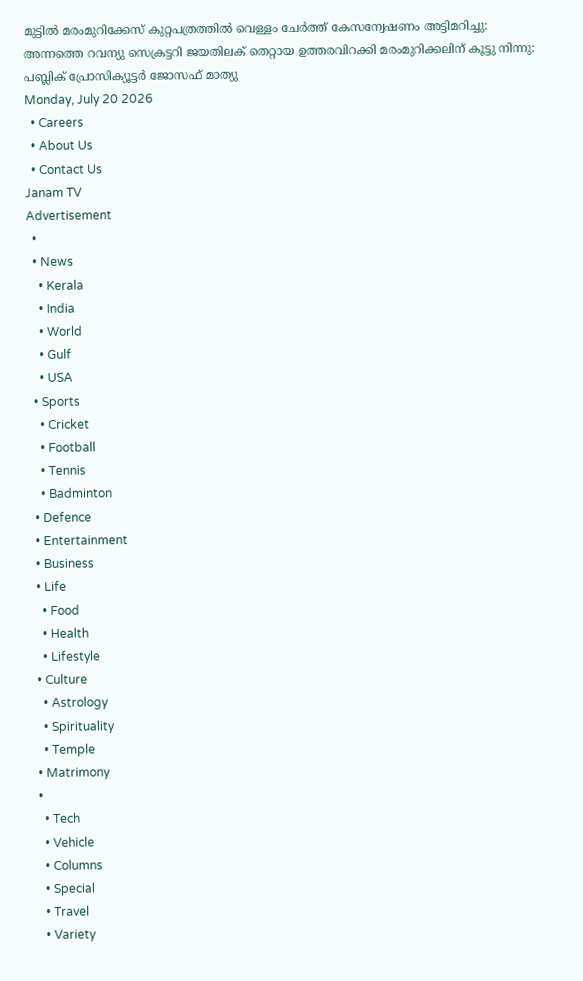മുട്ടിൽ മരംമുറിക്കേസ് കുറ്റപത്രത്തിൽ വെള്ളം ചേർത്ത് കേസന്വേഷണം അട്ടിമറിച്ചു: അന്നത്തെ റവന്യു സെക്രട്ടറി ജയതിലക് തെറ്റായ ഉത്തരവിറക്കി മരംമുറിക്കലിന് കൂട്ടു നിന്നു: പബ്ലിക് പ്രോസിക്യൂട്ടർ ജോസഫ് മാത്യു
Monday, July 20 2026
  • Careers
  • About Us
  • Contact Us
Janam TV
Advertisement
  •
  • News
    • Kerala
    • India
    • World
    • Gulf
    • USA
  • Sports
    • Cricket
    • Football
    • Tennis
    • Badminton
  • Defence
  • Entertainment
  • Business
  • Life
    • Food
    • Health
    • Lifestyle
  • Culture
    • Astrology
    • Spirituality
    • Temple
  • Matrimony
  •
    • Tech
    • Vehicle
    • Columns
    • Special
    • Travel
    • Variety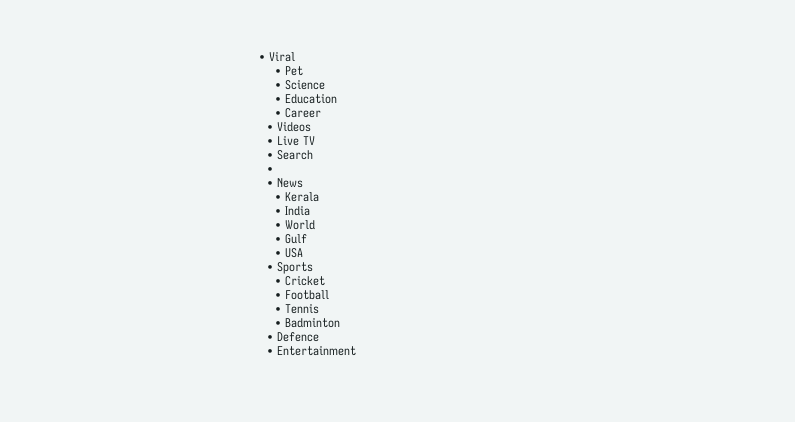• Viral
    • Pet
    • Science
    • Education
    • Career
  • Videos
  • Live TV
  • Search
  •
  • News
    • Kerala
    • India
    • World
    • Gulf
    • USA
  • Sports
    • Cricket
    • Football
    • Tennis
    • Badminton
  • Defence
  • Entertainment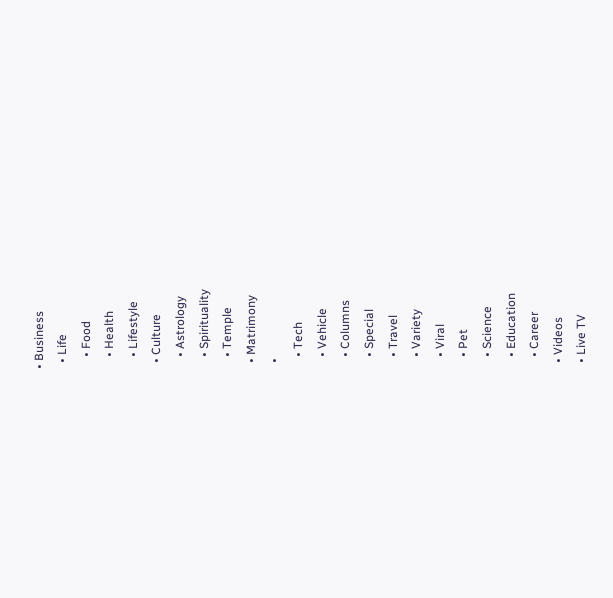• Business
  • Life
    • Food
    • Health
    • Lifestyle
  • Culture
    • Astrology
    • Spirituality
    • Temple
  • Matrimony
  •
    • Tech
    • Vehicle
    • Columns
    • Special
    • Travel
    • Variety
    • Viral
    • Pet
    • Science
    • Education
    • Career
  • Videos
  • Live TV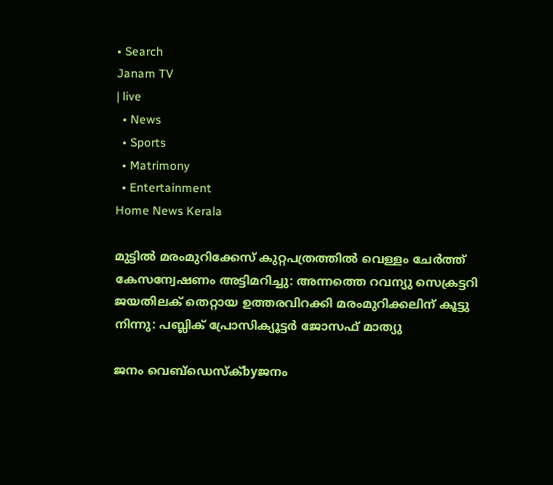• Search
Janam TV
| live
  • News
  • Sports
  • Matrimony
  • Entertainment
Home News Kerala

മുട്ടിൽ മരംമുറിക്കേസ് കുറ്റപത്രത്തിൽ വെള്ളം ചേർത്ത് കേസന്വേഷണം അട്ടിമറിച്ചു: അന്നത്തെ റവന്യു സെക്രട്ടറി ജയതിലക് തെറ്റായ ഉത്തരവിറക്കി മരംമുറിക്കലിന് കൂട്ടു നിന്നു: പബ്ലിക് പ്രോസിക്യൂട്ടർ ജോസഫ് മാത്യു

ജനം വെബ്‌ഡെസ്ക്byജനം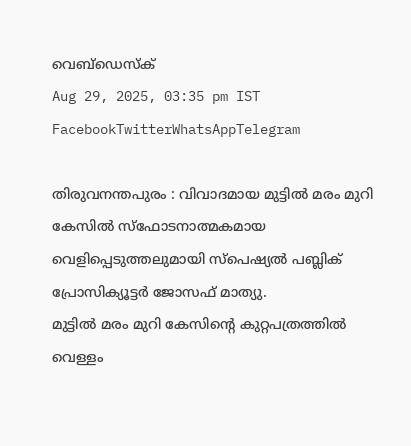വെബ്‌ഡെസ്ക്
Aug 29, 2025, 03:35 pm IST
FacebookTwitterWhatsAppTelegram

തിരുവനന്തപുരം : വിവാദമായ മുട്ടിൽ മരം മുറി കേസിൽ സ്ഫോടനാത്മകമായ വെളിപ്പെടുത്തലുമായി സ്പെഷ്യൽ പബ്ലിക് പ്രോസിക്യൂട്ടർ ജോസഫ് മാത്യു.
മുട്ടിൽ മരം മുറി കേസിന്റെ കുറ്റപത്രത്തിൽ വെള്ളം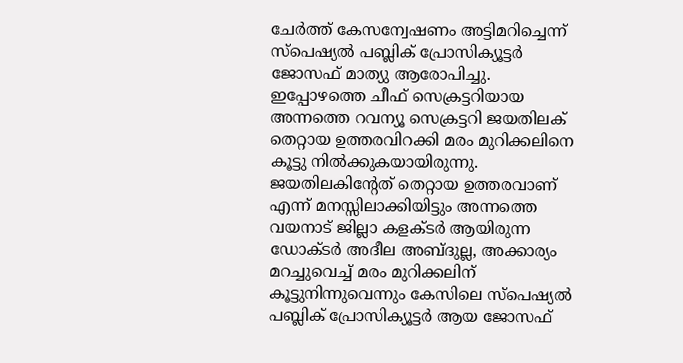ചേർത്ത് കേസന്വേഷണം അട്ടിമറിച്ചെന്ന് സ്പെഷ്യൽ പബ്ലിക് പ്രോസിക്യൂട്ടർ ജോസഫ് മാത്യു ആരോപിച്ചു. ഇപ്പോഴത്തെ ചീഫ് സെക്രട്ടറിയായ അന്നത്തെ റവന്യൂ സെക്രട്ടറി ജയതിലക് തെറ്റായ ഉത്തരവിറക്കി മരം മുറിക്കലിനെ കൂട്ടു നിൽക്കുകയായിരുന്നു. ജയതിലകിന്റേത് തെറ്റായ ഉത്തരവാണ് എന്ന് മനസ്സിലാക്കിയിട്ടും അന്നത്തെ വയനാട് ജില്ലാ കളക്ടർ ആയിരുന്ന ഡോക്ടർ അദീല അബ്ദുല്ല, അക്കാര്യം മറച്ചുവെച്ച് മരം മുറിക്കലിന് കൂട്ടുനിന്നുവെന്നും കേസിലെ സ്പെഷ്യൽ പബ്ലിക് പ്രോസിക്യൂട്ടർ ആയ ജോസഫ്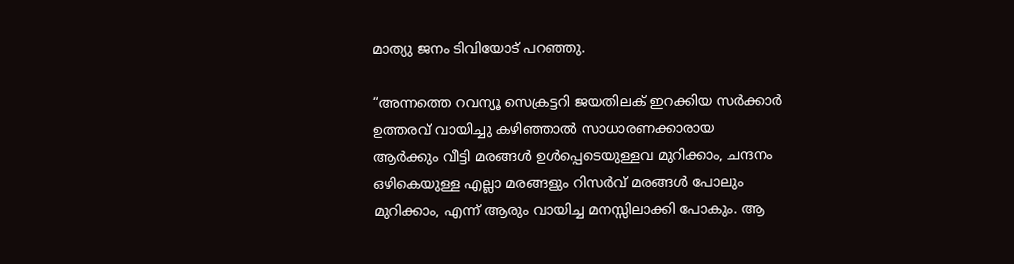മാത്യു ജനം ടിവിയോട് പറഞ്ഞു.

“അന്നത്തെ റവന്യൂ സെക്രട്ടറി ജയതിലക് ഇറക്കിയ സർക്കാർ ഉത്തരവ് വായിച്ചു കഴിഞ്ഞാൽ സാധാരണക്കാരായ ആർക്കും വീട്ടി മരങ്ങൾ ഉൾപ്പെടെയുള്ളവ മുറിക്കാം, ചന്ദനം ഒഴികെയുള്ള എല്ലാ മരങ്ങളും റിസർവ് മരങ്ങൾ പോലും മുറിക്കാം, എന്ന് ആരും വായിച്ച മനസ്സിലാക്കി പോകും. ആ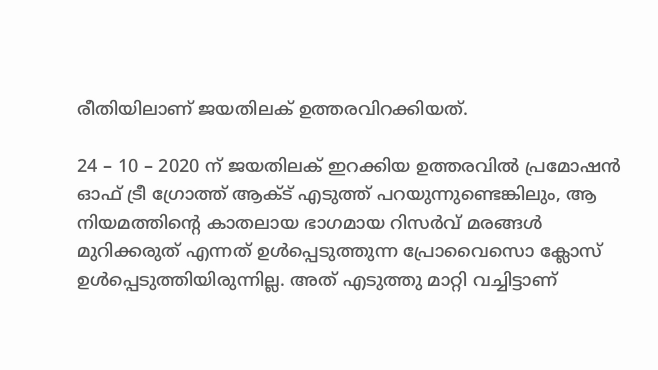രീതിയിലാണ് ജയതിലക് ഉത്തരവിറക്കിയത്.

24 – 10 – 2020 ന് ജയതിലക് ഇറക്കിയ ഉത്തരവിൽ പ്രമോഷൻ ഓഫ് ട്രീ ഗ്രോത്ത് ആക്ട് എടുത്ത് പറയുന്നുണ്ടെങ്കിലും, ആ നിയമത്തിന്റെ കാതലായ ഭാഗമായ റിസർവ് മരങ്ങൾ മുറിക്കരുത് എന്നത് ഉൾപ്പെടുത്തുന്ന പ്രോവൈസൊ ക്ലോസ് ഉൾപ്പെടുത്തിയിരുന്നില്ല. അത് എടുത്തു മാറ്റി വച്ചിട്ടാണ്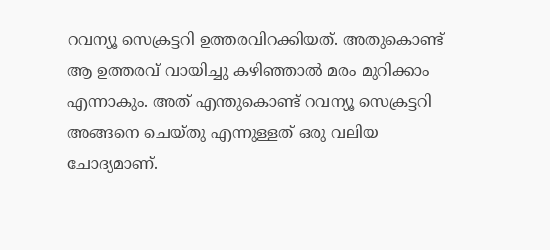റവന്യൂ സെക്രട്ടറി ഉത്തരവിറക്കിയത്. അതുകൊണ്ട് ആ ഉത്തരവ് വായിച്ചു കഴിഞ്ഞാൽ മരം മുറിക്കാം എന്നാകും. അത് എന്തുകൊണ്ട് റവന്യൂ സെക്രട്ടറി അങ്ങനെ ചെയ്തു എന്നുള്ളത് ഒരു വലിയ ചോദ്യമാണ്.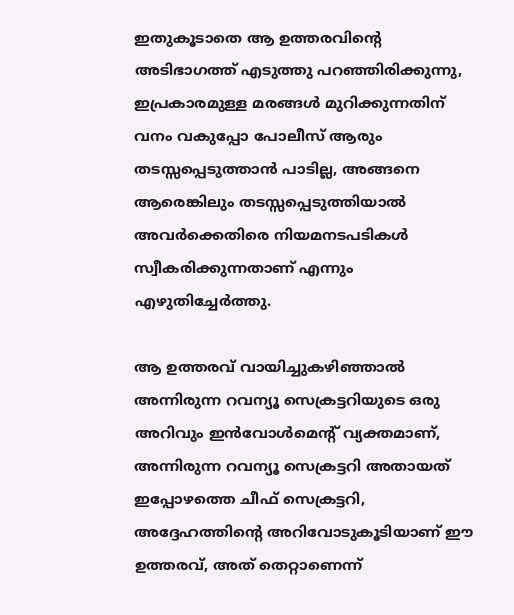ഇതുകൂടാതെ ആ ഉത്തരവിന്റെ അടിഭാഗത്ത് എടുത്തു പറഞ്ഞിരിക്കുന്നു, ഇപ്രകാരമുള്ള മരങ്ങൾ മുറിക്കുന്നതിന് വനം വകുപ്പോ പോലീസ് ആരും തടസ്സപ്പെടുത്താൻ പാടില്ല, അങ്ങനെ ആരെങ്കിലും തടസ്സപ്പെടുത്തിയാൽ അവർക്കെതിരെ നിയമനടപടികൾ സ്വീകരിക്കുന്നതാണ് എന്നും എഴുതിച്ചേർത്തു.

ആ ഉത്തരവ് വായിച്ചുകഴിഞ്ഞാൽ അന്നിരുന്ന റവന്യൂ സെക്രട്ടറിയുടെ ഒരു അറിവും ഇൻവോൾമെന്റ് വ്യക്തമാണ്, അന്നിരുന്ന റവന്യൂ സെക്രട്ടറി അതായത് ഇപ്പോഴത്തെ ചീഫ് സെക്രട്ടറി, അദ്ദേഹത്തിന്റെ അറിവോടുകൂടിയാണ് ഈ ഉത്തരവ്, അത് തെറ്റാണെന്ന്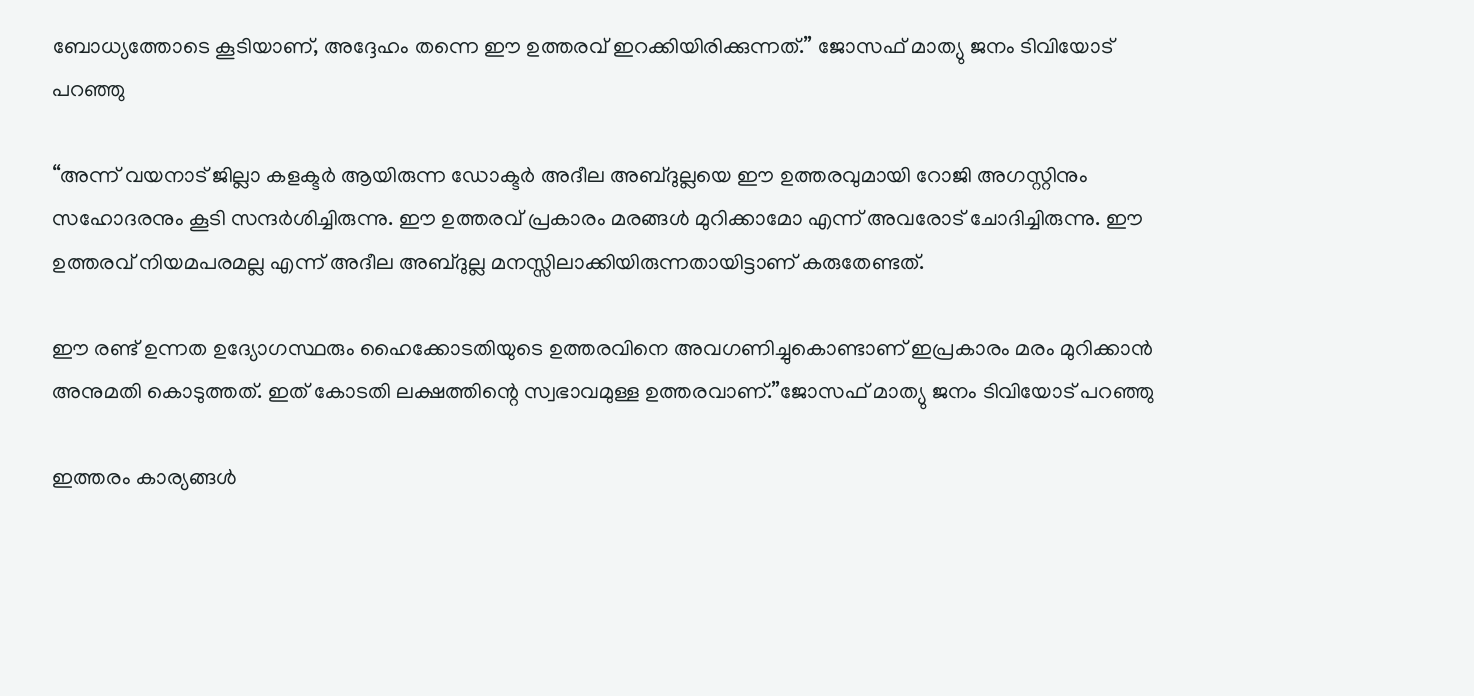ബോധ്യത്തോടെ കൂടിയാണ്, അദ്ദേഹം തന്നെ ഈ ഉത്തരവ് ഇറക്കിയിരിക്കുന്നത്.” ജോസഫ് മാത്യു ജനം ടിവിയോട് പറഞ്ഞു

“അന്ന് വയനാട് ജില്ലാ കളക്ടർ ആയിരുന്ന ഡോക്ടർ അദീല അബ്ദുല്ലയെ ഈ ഉത്തരവുമായി റോജി അഗസ്റ്റിനും സഹോദരനും കൂടി സന്ദർശിച്ചിരുന്നു. ഈ ഉത്തരവ് പ്രകാരം മരങ്ങൾ മുറിക്കാമോ എന്ന് അവരോട് ചോദിച്ചിരുന്നു. ഈ ഉത്തരവ് നിയമപരമല്ല എന്ന് അദീല അബ്ദുല്ല മനസ്സിലാക്കിയിരുന്നതായിട്ടാണ് കരുതേണ്ടത്.

ഈ രണ്ട് ഉന്നത ഉദ്യോഗസ്ഥരും ഹൈക്കോടതിയുടെ ഉത്തരവിനെ അവഗണിച്ചുകൊണ്ടാണ് ഇപ്രകാരം മരം മുറിക്കാൻ അനുമതി കൊടുത്തത്. ഇത് കോടതി ലക്ഷത്തിന്റെ സ്വഭാവമുള്ള ഉത്തരവാണ്.”ജോസഫ് മാത്യു ജനം ടിവിയോട് പറഞ്ഞു

ഇത്തരം കാര്യങ്ങൾ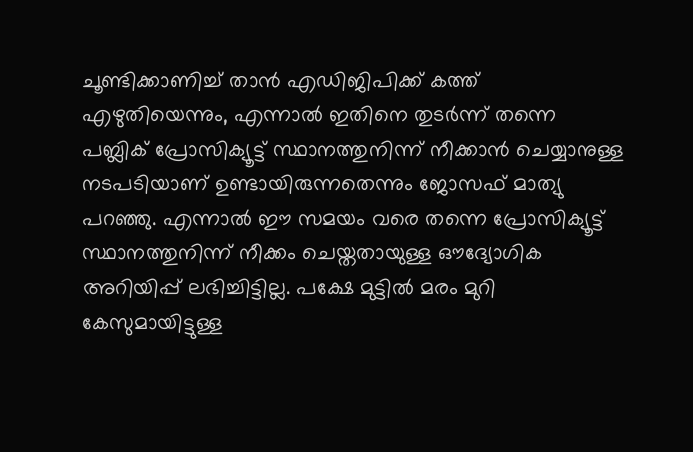ചൂണ്ടിക്കാണിച്ച് താൻ എഡിജിപിക്ക് കത്ത് എഴുതിയെന്നും, എന്നാൽ ഇതിനെ തുടർന്ന് തന്നെ പബ്ലിക് പ്രോസിക്യൂട്ട് സ്ഥാനത്തുനിന്ന് നീക്കാൻ ചെയ്യാനുള്ള നടപടിയാണ് ഉണ്ടായിരുന്നതെന്നും ജോസഫ് മാത്യു പറഞ്ഞു. എന്നാൽ ഈ സമയം വരെ തന്നെ പ്രോസിക്യൂട്ട് സ്ഥാനത്തുനിന്ന് നീക്കം ചെയ്തതായുള്ള ഔദ്യോഗിക അറിയിപ്പ് ലഭിച്ചിട്ടില്ല. പക്ഷേ മുട്ടിൽ മരം മുറി കേസുമായിട്ടുള്ള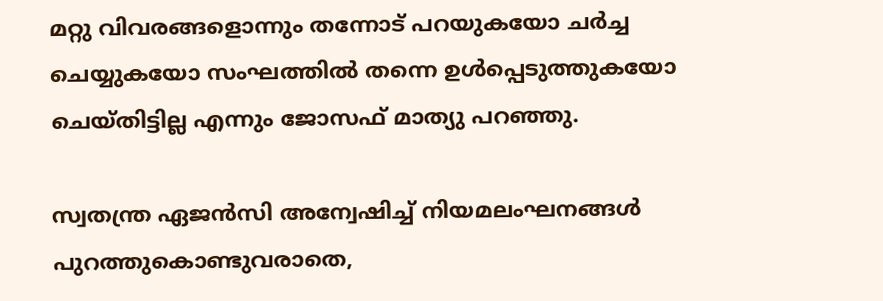മറ്റു വിവരങ്ങളൊന്നും തന്നോട് പറയുകയോ ചർച്ച ചെയ്യുകയോ സംഘത്തിൽ തന്നെ ഉൾപ്പെടുത്തുകയോ ചെയ്തിട്ടില്ല എന്നും ജോസഫ് മാത്യു പറഞ്ഞു.

സ്വതന്ത്ര ഏജൻസി അന്വേഷിച്ച് നിയമലംഘനങ്ങൾ പുറത്തുകൊണ്ടുവരാതെ,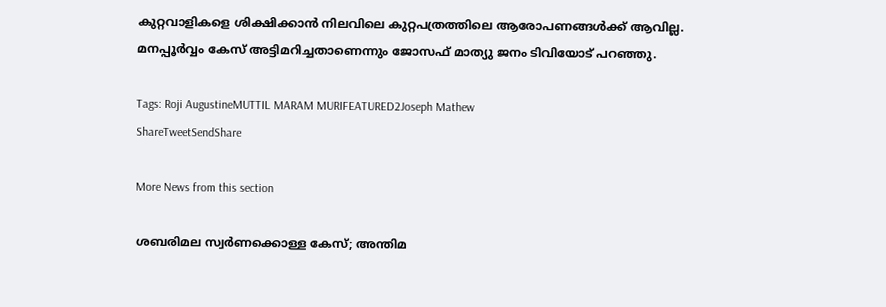കുറ്റവാളികളെ ശിക്ഷിക്കാൻ നിലവിലെ കുറ്റപത്രത്തിലെ ആരോപണങ്ങൾക്ക് ആവില്ല. മനപ്പൂർവ്വം കേസ് അട്ടിമറിച്ചതാണെന്നും ജോസഫ് മാത്യു ജനം ടിവിയോട് പറഞ്ഞു.

Tags: Roji AugustineMUTTIL MARAM MURIFEATURED2Joseph Mathew
ShareTweetSendShare

More News from this section

ശബരിമല സ്വർണക്കൊള്ള കേസ്; അന്തിമ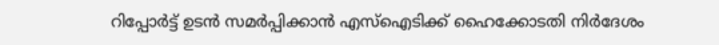റിപ്പോർട്ട് ഉടൻ സമർപ്പിക്കാൻ എസ്ഐടിക്ക് ഹൈക്കോടതി നിർദേശം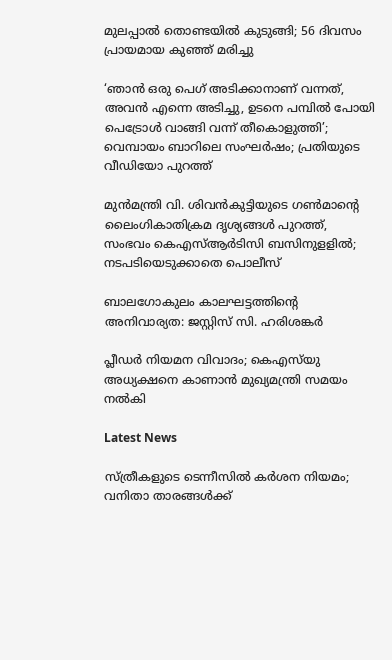മുലപ്പാൽ തൊണ്ടയിൽ കുടുങ്ങി; 56 ദിവസം പ്രായമായ കുഞ്ഞ് മരിച്ചു

‘ഞാൻ ഒരു പെഗ് അടിക്കാനാണ് വന്നത്, അവൻ എന്നെ അടിച്ചു, ഉടനെ പമ്പിൽ പോയി പെട്രോൾ വാങ്ങി വന്ന് തീകൊളുത്തി’; വെമ്പായം ബാറിലെ സംഘർഷം; പ്രതിയുടെ വീഡിയോ പുറത്ത്

മുൻമന്ത്രി വി. ശിവൻകുട്ടിയുടെ ഗൺമാന്റെ ലൈംഗികാതിക്രമ ദൃശ്യങ്ങൾ പുറത്ത്, സംഭവം കെഎസ്ആർടിസി ബസിനുളളിൽ; നടപടിയെടുക്കാതെ പൊലീസ്

ബാലഗോകുലം കാലഘട്ടത്തിന്റെ അനിവാര്യത: ജസ്റ്റിസ് സി. ഹരിശങ്കര്‍

പ്ലീഡർ നിയമന വിവാദം; കെഎസ്‌യു അധ്യക്ഷനെ കാണാൻ മുഖ്യമന്ത്രി സമയം നൽകി

Latest News

സ്ത്രീകളുടെ ടെന്നീസില്‍ കര്‍ശന നിയമം; വനിതാ താരങ്ങള്‍ക്ക്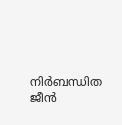നിര്‍ബന്ധിത ജീന്‍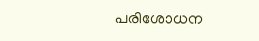പരിശോധന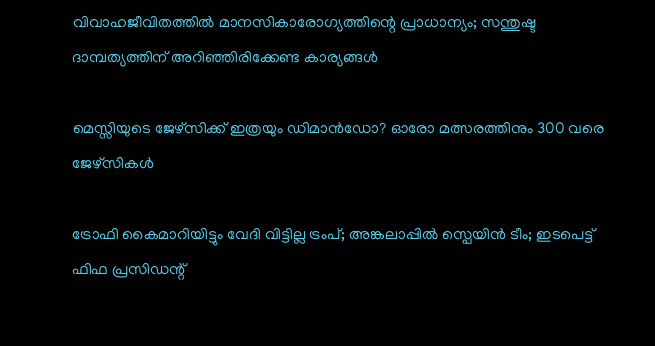വിവാഹജീവിതത്തിൽ മാനസികാരോഗ്യത്തിന്റെ പ്രാധാന്യം; സന്തുഷ്ട ദാമ്പത്യത്തിന് അറിഞ്ഞിരിക്കേണ്ട കാര്യങ്ങൾ

മെസ്സിയുടെ ജേഴ്‌സിക്ക് ഇത്രയും ഡിമാന്‍ഡോ? ഓരോ മത്സരത്തിനും 300 വരെ ജേഴ്‌സികള്‍

ട്രോഫി കൈമാറിയിട്ടും വേദി വിട്ടില്ല ട്രംപ്; അങ്കലാപ്പില്‍ സ്പെയിന്‍ ടീം; ഇടപെട്ട് ഫിഫ പ്രസിഡന്റ്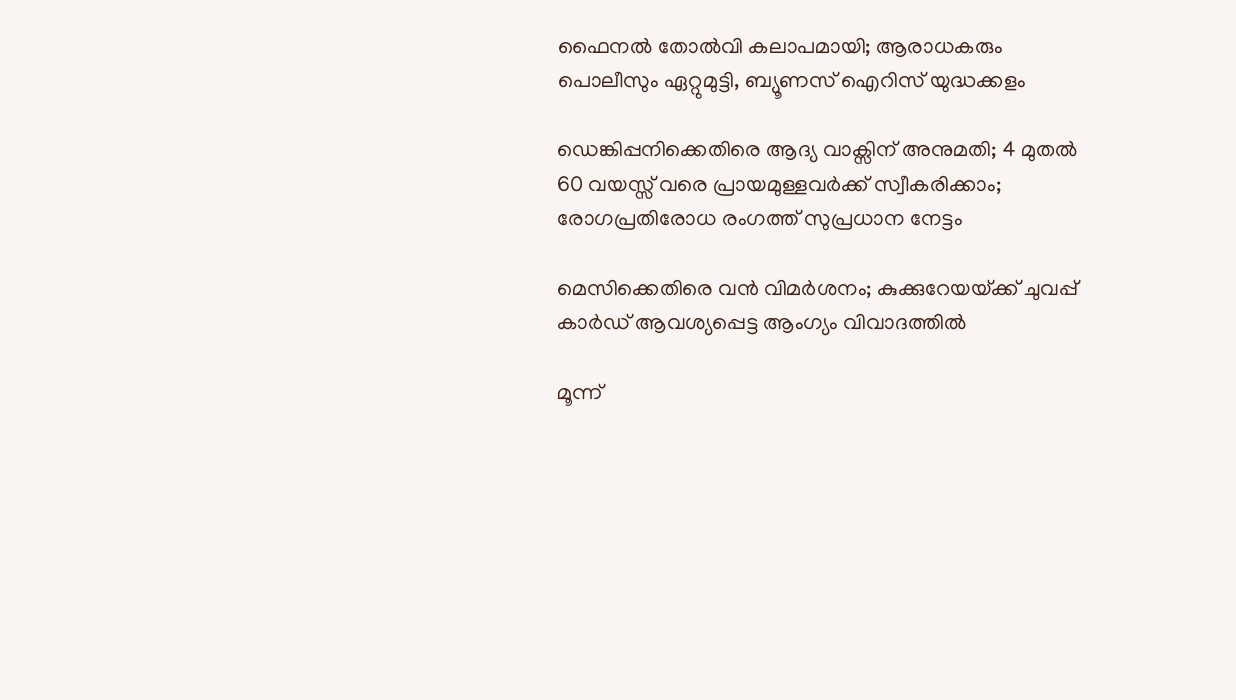ഫൈനല്‍ തോല്‍വി കലാപമായി; ആരാധകരും പൊലീസും ഏറ്റുമുട്ടി, ബ്യൂണസ് ഐറിസ് യുദ്ധക്കളം

ഡെങ്കിപ്പനിക്കെതിരെ ആദ്യ വാക്സിന് അനുമതി; 4 മുതൽ 60 വയസ്സ് വരെ പ്രായമുള്ളവർക്ക് സ്വീകരിക്കാം; രോഗപ്രതിരോധ രംഗത്ത് സുപ്രധാന നേട്ടം

മെസിക്കെതിരെ വന്‍ വിമര്‍ശനം; കുക്കുറേയയ്‌ക്ക് ചുവപ്പ് കാര്‍ഡ് ആവശ്യപ്പെട്ട ആംഗ്യം വിവാദത്തില്‍

മൂന്ന്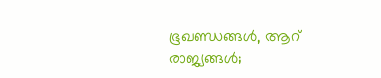ഭൂഖണ്ഡങ്ങള്‍, ആറ് രാജ്യങ്ങള്‍;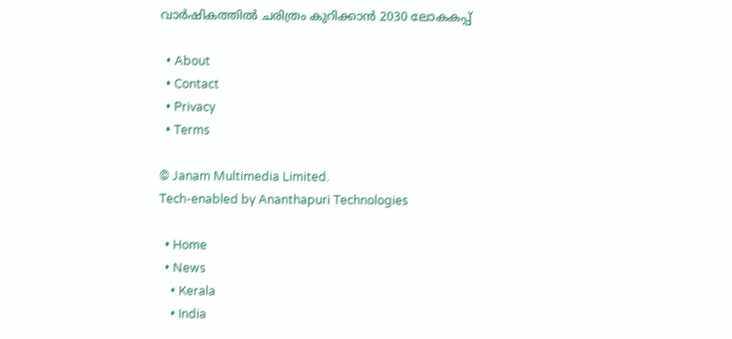വാര്‍ഷികത്തില്‍ ചരിത്രം കുറിക്കാന്‍ 2030 ലോകകപ്പ്

  • About
  • Contact
  • Privacy
  • Terms

© Janam Multimedia Limited.
Tech-enabled by Ananthapuri Technologies

  • Home
  • News
    • Kerala
    • India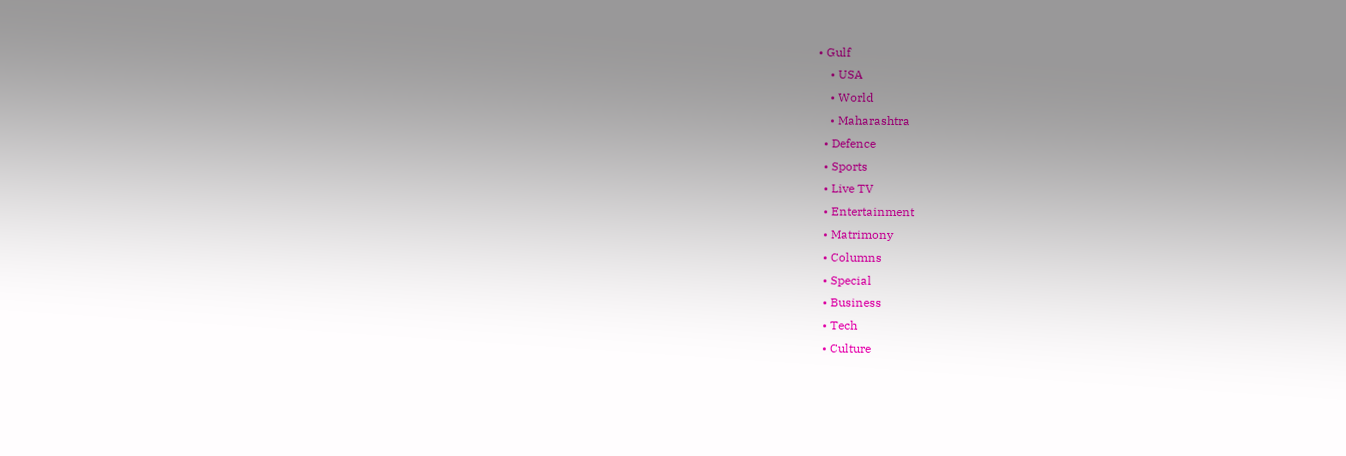• Gulf
    • USA
    • World
    • Maharashtra
  • Defence
  • Sports
  • Live TV
  • Entertainment
  • Matrimony
  • Columns
  • Special
  • Business
  • Tech
  • Culture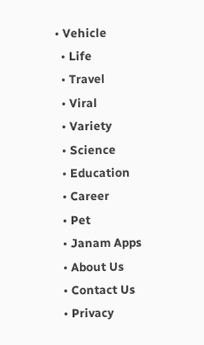• Vehicle
  • Life
  • Travel
  • Viral
  • Variety
  • Science
  • Education
  • Career
  • Pet
  • Janam Apps
  • About Us
  • Contact Us
  • Privacy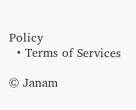Policy
  • Terms of Services

© Janam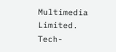Multimedia Limited.
Tech-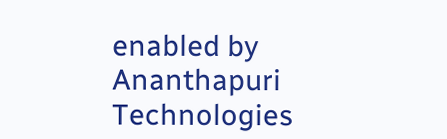enabled by Ananthapuri Technologies